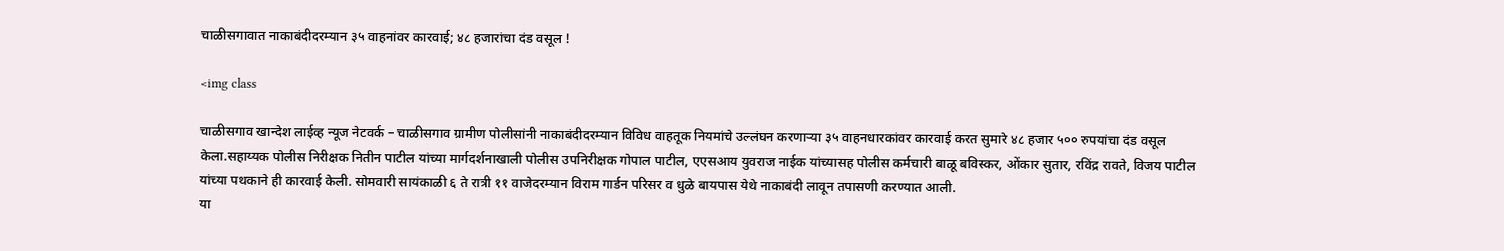चाळीसगावात नाकाबंदीदरम्यान ३५ वाहनांवर कारवाई; ४८ हजारांचा दंड वसूल !

<img class

चाळीसगाव खान्देश लाईव्ह न्यूज नेटवर्क – चाळीसगाव ग्रामीण पोलीसांनी नाकाबंदीदरम्यान विविध वाहतूक नियमांचे उल्लंघन करणाऱ्या ३५ वाहनधारकांवर कारवाई करत सुमारे ४८ हजार ५०० रुपयांचा दंड वसूल केला.सहाय्यक पोलीस निरीक्षक नितीन पाटील यांच्या मार्गदर्शनाखाली पोलीस उपनिरीक्षक गोपाल पाटील, एएसआय युवराज नाईक यांच्यासह पोलीस कर्मचारी बाळू बविस्कर, ओंकार सुतार, रविंद्र रावते, विजय पाटील यांच्या पथकाने ही कारवाई केली. सोमवारी सायंकाळी ६ ते रात्री ११ वाजेदरम्यान विराम गार्डन परिसर व धुळे बायपास येथे नाकाबंदी लावून तपासणी करण्यात आली.
या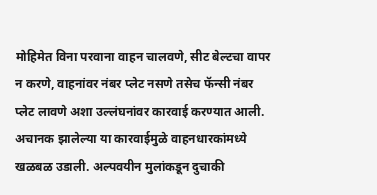मोहिमेत विना परवाना वाहन चालवणे, सीट बेल्टचा वापर न करणे, वाहनांवर नंबर प्लेट नसणे तसेच फॅन्सी नंबर प्लेट लावणे अशा उल्लंघनांवर कारवाई करण्यात आली. अचानक झालेल्या या कारवाईमुळे वाहनधारकांमध्ये खळबळ उडाली. अल्पवयीन मुलांकडून दुचाकी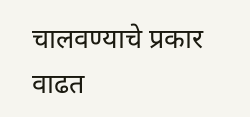चालवण्याचे प्रकार वाढत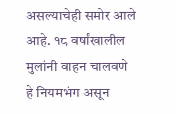असल्याचेही समोर आले आहे. १८ वर्षांखालील मुलांनी वाहन चालवणे हे नियमभंग असून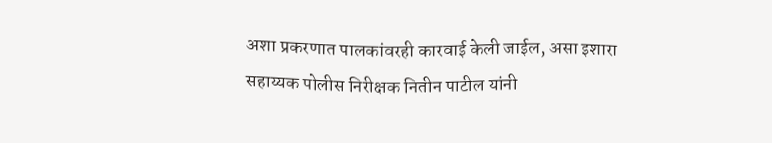अशा प्रकरणात पालकांवरही कारवाई केली जाईल, असा इशारा सहाय्यक पोलीस निरीक्षक नितीन पाटील यांनी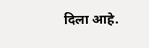दिला आहे.